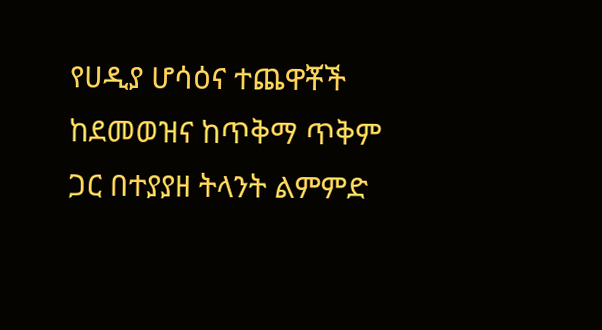የሀዲያ ሆሳዕና ተጨዋቾች ከደመወዝና ከጥቅማ ጥቅም ጋር በተያያዘ ትላንት ልምምድ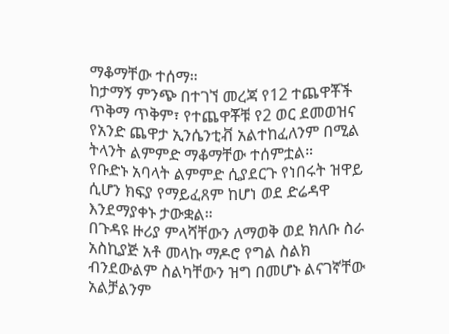ማቆማቸው ተሰማ።
ከታማኝ ምንጭ በተገኘ መረጃ የ12 ተጨዋቾች ጥቅማ ጥቅም፣ የተጨዋቾቹ የ2 ወር ደመወዝና የአንድ ጨዋታ ኢንሴንቲቭ አልተከፈለንም በሚል ትላንት ልምምድ ማቆማቸው ተሰምቷል።
የቡድኑ አባላት ልምምድ ሲያደርጉ የነበሩት ዝዋይ ሲሆን ክፍያ የማይፈጸም ከሆነ ወደ ድሬዳዋ እንደማያቀኑ ታውቋል።
በጉዳዩ ዙሪያ ምላሻቸውን ለማወቅ ወደ ክለቡ ስራ አስኪያጅ አቶ መላኩ ማዶሮ የግል ስልክ ብንደውልም ስልካቸውን ዝግ በመሆኑ ልናገኛቸው አልቻልንም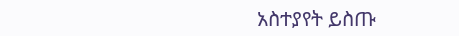አስተያየት ይስጡ